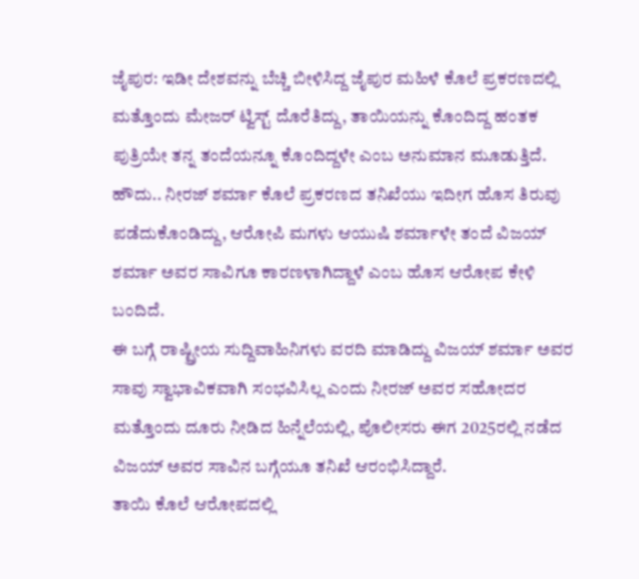ಜೈಪುರ: ಇಡೀ ದೇಶವನ್ನು ಬೆಚ್ಚಿ ಬೀಳಿಸಿದ್ದ ಜೈಪುರ ಮಹಿಳೆ ಕೊಲೆ ಪ್ರಕರಣದಲ್ಲಿ ಮತ್ತೊಂದು ಮೇಜರ್ ಟ್ವಿಸ್ಟ್ ದೊರೆತಿದ್ದು, ತಾಯಿಯನ್ನು ಕೊಂದಿದ್ದ ಹಂತಕ ಪುತ್ರಿಯೇ ತನ್ನ ತಂದೆಯನ್ನೂ ಕೊಂದಿದ್ದಳೇ ಎಂಬ ಅನುಮಾನ ಮೂಡುತ್ತಿದೆ.
ಹೌದು.. ನೀರಜ್ ಶರ್ಮಾ ಕೊಲೆ ಪ್ರಕರಣದ ತನಿಖೆಯು ಇದೀಗ ಹೊಸ ತಿರುವು ಪಡೆದುಕೊಂಡಿದ್ದು, ಆರೋಪಿ ಮಗಳು ಆಯುಷಿ ಶರ್ಮಾಳೇ ತಂದೆ ವಿಜಯ್ ಶರ್ಮಾ ಅವರ ಸಾವಿಗೂ ಕಾರಣಳಾಗಿದ್ದಾಳೆ ಎಂಬ ಹೊಸ ಆರೋಪ ಕೇಳಿ ಬಂದಿದೆ.
ಈ ಬಗ್ಗೆ ರಾಷ್ಟ್ರೀಯ ಸುದ್ದಿವಾಹಿನಿಗಳು ವರದಿ ಮಾಡಿದ್ದು ವಿಜಯ್ ಶರ್ಮಾ ಅವರ ಸಾವು ಸ್ವಾಭಾವಿಕವಾಗಿ ಸಂಭವಿಸಿಲ್ಲ ಎಂದು ನೀರಜ್ ಅವರ ಸಹೋದರ ಮತ್ತೊಂದು ದೂರು ನೀಡಿದ ಹಿನ್ನೆಲೆಯಲ್ಲಿ, ಪೊಲೀಸರು ಈಗ 2025ರಲ್ಲಿ ನಡೆದ ವಿಜಯ್ ಅವರ ಸಾವಿನ ಬಗ್ಗೆಯೂ ತನಿಖೆ ಆರಂಭಿಸಿದ್ದಾರೆ.
ತಾಯಿ ಕೊಲೆ ಆರೋಪದಲ್ಲಿ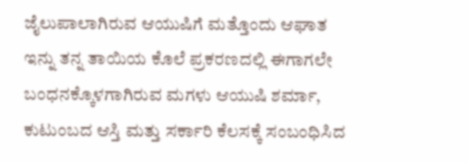ಜೈಲುಪಾಲಾಗಿರುವ ಆಯುಷಿಗೆ ಮತ್ತೊಂದು ಆಘಾತ
ಇನ್ನು ತನ್ನ ತಾಯಿಯ ಕೊಲೆ ಪ್ರಕರಣದಲ್ಲಿ ಈಗಾಗಲೇ ಬಂಧನಕ್ಕೊಳಗಾಗಿರುವ ಮಗಳು ಆಯುಷಿ ಶರ್ಮಾ, ಕುಟುಂಬದ ಆಸ್ತಿ ಮತ್ತು ಸರ್ಕಾರಿ ಕೆಲಸಕ್ಕೆ ಸಂಬಂಧಿಸಿದ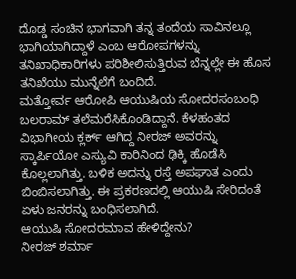ದೊಡ್ಡ ಸಂಚಿನ ಭಾಗವಾಗಿ ತನ್ನ ತಂದೆಯ ಸಾವಿನಲ್ಲೂ ಭಾಗಿಯಾಗಿದ್ದಾಳೆ ಎಂಬ ಆರೋಪಗಳನ್ನು ತನಿಖಾಧಿಕಾರಿಗಳು ಪರಿಶೀಲಿಸುತ್ತಿರುವ ಬೆನ್ನಲ್ಲೇ ಈ ಹೊಸ ತನಿಖೆಯು ಮುನ್ನೆಲೆಗೆ ಬಂದಿದೆ.
ಮತ್ತೋರ್ವ ಆರೋಪಿ ಆಯುಷಿಯ ಸೋದರಸಂಬಂಧಿ ಬಲರಾಮ್ ತಲೆಮರೆಸಿಕೊಂಡಿದ್ದಾನೆ. ಕೆಳಹಂತದ ವಿಭಾಗೀಯ ಕ್ಲರ್ಕ್ ಆಗಿದ್ದ ನೀರಜ್ ಅವರನ್ನು ಸ್ಕಾರ್ಪಿಯೋ ಎಸ್ಯುವಿ ಕಾರಿನಿಂದ ಢಿಕ್ಕಿ ಹೊಡೆಸಿ ಕೊಲ್ಲಲಾಗಿತ್ತು. ಬಳಿಕ ಅದನ್ನು ರಸ್ತೆ ಅಪಘಾತ ಎಂದು ಬಿಂಬಿಸಲಾಗಿತ್ತು. ಈ ಪ್ರಕರಣದಲ್ಲಿ ಆಯುಷಿ ಸೇರಿದಂತೆ ಏಳು ಜನರನ್ನು ಬಂಧಿಸಲಾಗಿದೆ.
ಆಯುಷಿ ಸೋದರಮಾವ ಹೇಳಿದ್ದೇನು?
ನೀರಜ್ ಶರ್ಮಾ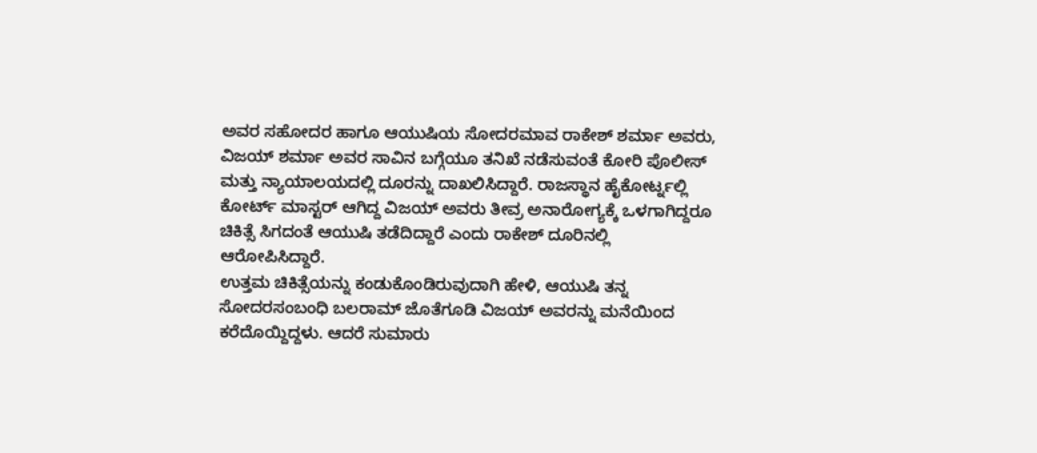ಅವರ ಸಹೋದರ ಹಾಗೂ ಆಯುಷಿಯ ಸೋದರಮಾವ ರಾಕೇಶ್ ಶರ್ಮಾ ಅವರು, ವಿಜಯ್ ಶರ್ಮಾ ಅವರ ಸಾವಿನ ಬಗ್ಗೆಯೂ ತನಿಖೆ ನಡೆಸುವಂತೆ ಕೋರಿ ಪೊಲೀಸ್ ಮತ್ತು ನ್ಯಾಯಾಲಯದಲ್ಲಿ ದೂರನ್ನು ದಾಖಲಿಸಿದ್ದಾರೆ. ರಾಜಸ್ಥಾನ ಹೈಕೋರ್ಟ್ನಲ್ಲಿ ಕೋರ್ಟ್ ಮಾಸ್ಟರ್ ಆಗಿದ್ದ ವಿಜಯ್ ಅವರು ತೀವ್ರ ಅನಾರೋಗ್ಯಕ್ಕೆ ಒಳಗಾಗಿದ್ದರೂ ಚಿಕಿತ್ಸೆ ಸಿಗದಂತೆ ಆಯುಷಿ ತಡೆದಿದ್ದಾರೆ ಎಂದು ರಾಕೇಶ್ ದೂರಿನಲ್ಲಿ ಆರೋಪಿಸಿದ್ದಾರೆ.
ಉತ್ತಮ ಚಿಕಿತ್ಸೆಯನ್ನು ಕಂಡುಕೊಂಡಿರುವುದಾಗಿ ಹೇಳಿ, ಆಯುಷಿ ತನ್ನ ಸೋದರಸಂಬಂಧಿ ಬಲರಾಮ್ ಜೊತೆಗೂಡಿ ವಿಜಯ್ ಅವರನ್ನು ಮನೆಯಿಂದ ಕರೆದೊಯ್ದಿದ್ದಳು. ಆದರೆ ಸುಮಾರು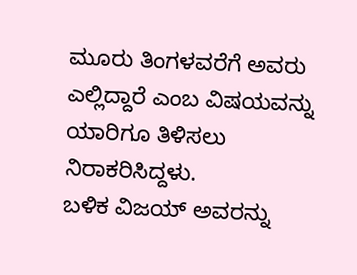ಮೂರು ತಿಂಗಳವರೆಗೆ ಅವರು ಎಲ್ಲಿದ್ದಾರೆ ಎಂಬ ವಿಷಯವನ್ನು ಯಾರಿಗೂ ತಿಳಿಸಲು ನಿರಾಕರಿಸಿದ್ದಳು.
ಬಳಿಕ ವಿಜಯ್ ಅವರನ್ನು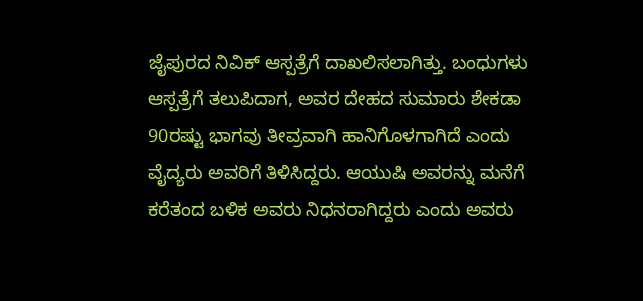ಜೈಪುರದ ನಿವಿಕ್ ಆಸ್ಪತ್ರೆಗೆ ದಾಖಲಿಸಲಾಗಿತ್ತು. ಬಂಧುಗಳು ಆಸ್ಪತ್ರೆಗೆ ತಲುಪಿದಾಗ, ಅವರ ದೇಹದ ಸುಮಾರು ಶೇಕಡಾ 90ರಷ್ಟು ಭಾಗವು ತೀವ್ರವಾಗಿ ಹಾನಿಗೊಳಗಾಗಿದೆ ಎಂದು ವೈದ್ಯರು ಅವರಿಗೆ ತಿಳಿಸಿದ್ದರು. ಆಯುಷಿ ಅವರನ್ನು ಮನೆಗೆ ಕರೆತಂದ ಬಳಿಕ ಅವರು ನಿಧನರಾಗಿದ್ದರು ಎಂದು ಅವರು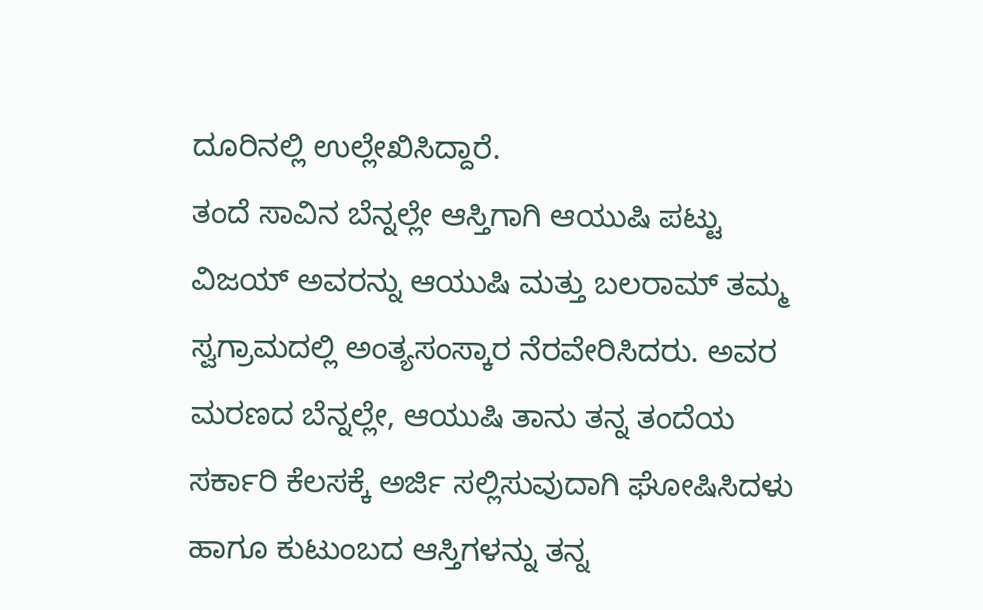ದೂರಿನಲ್ಲಿ ಉಲ್ಲೇಖಿಸಿದ್ದಾರೆ.
ತಂದೆ ಸಾವಿನ ಬೆನ್ನಲ್ಲೇ ಆಸ್ತಿಗಾಗಿ ಆಯುಷಿ ಪಟ್ಟು
ವಿಜಯ್ ಅವರನ್ನು ಆಯುಷಿ ಮತ್ತು ಬಲರಾಮ್ ತಮ್ಮ ಸ್ವಗ್ರಾಮದಲ್ಲಿ ಅಂತ್ಯಸಂಸ್ಕಾರ ನೆರವೇರಿಸಿದರು. ಅವರ ಮರಣದ ಬೆನ್ನಲ್ಲೇ, ಆಯುಷಿ ತಾನು ತನ್ನ ತಂದೆಯ ಸರ್ಕಾರಿ ಕೆಲಸಕ್ಕೆ ಅರ್ಜಿ ಸಲ್ಲಿಸುವುದಾಗಿ ಘೋಷಿಸಿದಳು ಹಾಗೂ ಕುಟುಂಬದ ಆಸ್ತಿಗಳನ್ನು ತನ್ನ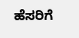ಹೆಸರಿಗೆ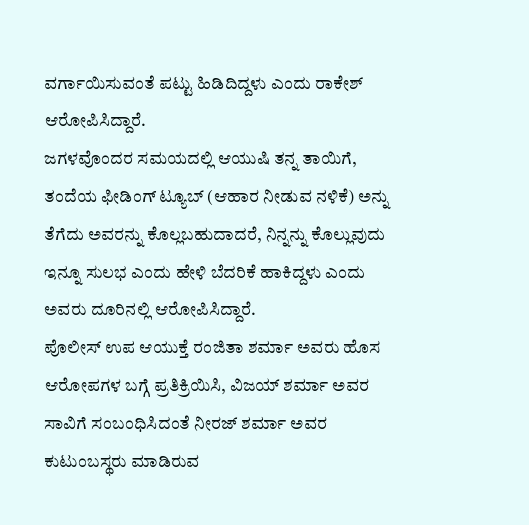ವರ್ಗಾಯಿಸುವಂತೆ ಪಟ್ಟು ಹಿಡಿದಿದ್ದಳು ಎಂದು ರಾಕೇಶ್ ಆರೋಪಿಸಿದ್ದಾರೆ.
ಜಗಳವೊಂದರ ಸಮಯದಲ್ಲಿ ಆಯುಷಿ ತನ್ನ ತಾಯಿಗೆ, ತಂದೆಯ ಫೀಡಿಂಗ್ ಟ್ಯೂಬ್ (ಆಹಾರ ನೀಡುವ ನಳಿಕೆ) ಅನ್ನು ತೆಗೆದು ಅವರನ್ನು ಕೊಲ್ಲಬಹುದಾದರೆ, ನಿನ್ನನ್ನು ಕೊಲ್ಲುವುದು ಇನ್ನೂ ಸುಲಭ ಎಂದು ಹೇಳಿ ಬೆದರಿಕೆ ಹಾಕಿದ್ದಳು ಎಂದು ಅವರು ದೂರಿನಲ್ಲಿ ಆರೋಪಿಸಿದ್ದಾರೆ.
ಪೊಲೀಸ್ ಉಪ ಆಯುಕ್ತೆ ರಂಜಿತಾ ಶರ್ಮಾ ಅವರು ಹೊಸ ಆರೋಪಗಳ ಬಗ್ಗೆ ಪ್ರತಿಕ್ರಿಯಿಸಿ, ವಿಜಯ್ ಶರ್ಮಾ ಅವರ ಸಾವಿಗೆ ಸಂಬಂಧಿಸಿದಂತೆ ನೀರಜ್ ಶರ್ಮಾ ಅವರ ಕುಟುಂಬಸ್ಥರು ಮಾಡಿರುವ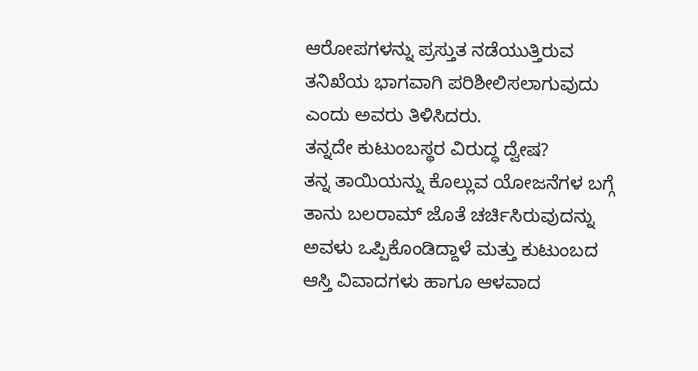ಆರೋಪಗಳನ್ನು ಪ್ರಸ್ತುತ ನಡೆಯುತ್ತಿರುವ ತನಿಖೆಯ ಭಾಗವಾಗಿ ಪರಿಶೀಲಿಸಲಾಗುವುದು ಎಂದು ಅವರು ತಿಳಿಸಿದರು.
ತನ್ನದೇ ಕುಟುಂಬಸ್ಥರ ವಿರುದ್ಧ ದ್ವೇಷ?
ತನ್ನ ತಾಯಿಯನ್ನು ಕೊಲ್ಲುವ ಯೋಜನೆಗಳ ಬಗ್ಗೆ ತಾನು ಬಲರಾಮ್ ಜೊತೆ ಚರ್ಚಿಸಿರುವುದನ್ನು ಅವಳು ಒಪ್ಪಿಕೊಂಡಿದ್ದಾಳೆ ಮತ್ತು ಕುಟುಂಬದ ಆಸ್ತಿ ವಿವಾದಗಳು ಹಾಗೂ ಆಳವಾದ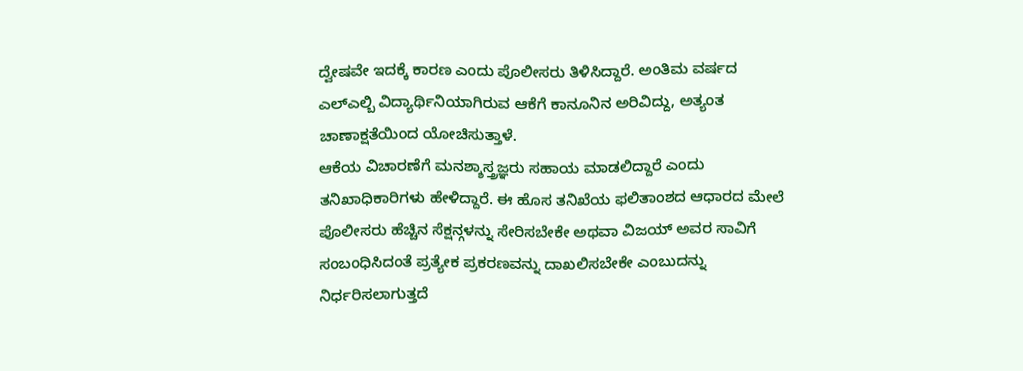ದ್ವೇಷವೇ ಇದಕ್ಕೆ ಕಾರಣ ಎಂದು ಪೊಲೀಸರು ತಿಳಿಸಿದ್ದಾರೆ. ಅಂತಿಮ ವರ್ಷದ ಎಲ್ಎಲ್ಬಿ ವಿದ್ಯಾರ್ಥಿನಿಯಾಗಿರುವ ಆಕೆಗೆ ಕಾನೂನಿನ ಅರಿವಿದ್ದು, ಅತ್ಯಂತ ಚಾಣಾಕ್ಷತೆಯಿಂದ ಯೋಚಿಸುತ್ತಾಳೆ.
ಆಕೆಯ ವಿಚಾರಣೆಗೆ ಮನಶ್ಶಾಸ್ತ್ರಜ್ಞರು ಸಹಾಯ ಮಾಡಲಿದ್ದಾರೆ ಎಂದು ತನಿಖಾಧಿಕಾರಿಗಳು ಹೇಳಿದ್ದಾರೆ. ಈ ಹೊಸ ತನಿಖೆಯ ಫಲಿತಾಂಶದ ಆಧಾರದ ಮೇಲೆ ಪೊಲೀಸರು ಹೆಚ್ಚಿನ ಸೆಕ್ಷನ್ಗಳನ್ನು ಸೇರಿಸಬೇಕೇ ಅಥವಾ ವಿಜಯ್ ಅವರ ಸಾವಿಗೆ ಸಂಬಂಧಿಸಿದಂತೆ ಪ್ರತ್ಯೇಕ ಪ್ರಕರಣವನ್ನು ದಾಖಲಿಸಬೇಕೇ ಎಂಬುದನ್ನು ನಿರ್ಧರಿಸಲಾಗುತ್ತದೆ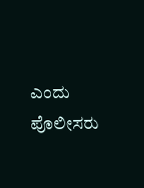ಎಂದು ಪೊಲೀಸರು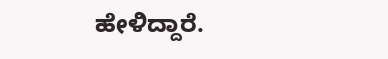ಹೇಳಿದ್ದಾರೆ.